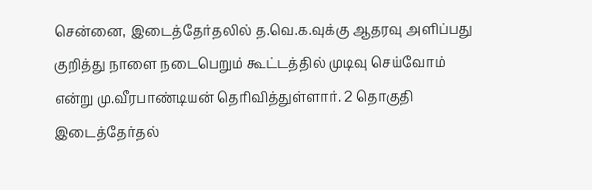சென்னை, இடைத்தேர்தலில் த.வெ.க.வுக்கு ஆதரவு அளிப்பது குறித்து நாளை நடைபெறும் கூட்டத்தில் முடிவு செய்வோம் என்று மு.வீரபாண்டியன் தெரிவித்துள்ளார். 2 தொகுதி இடைத்தேர்தல்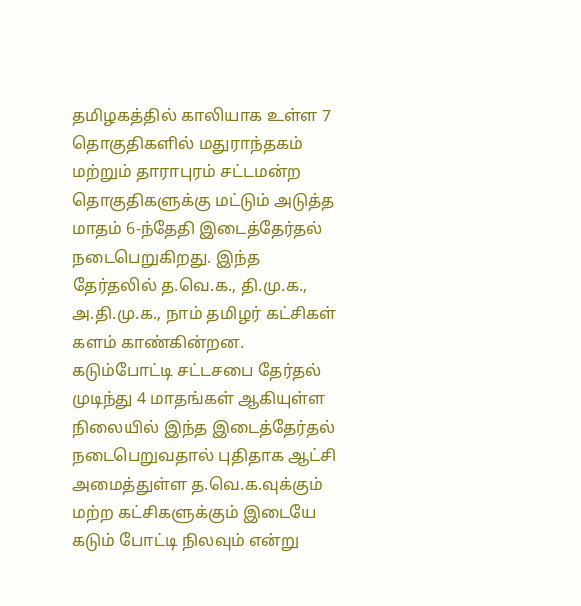தமிழகத்தில் காலியாக உள்ள 7 தொகுதிகளில் மதுராந்தகம் மற்றும் தாராபுரம் சட்டமன்ற தொகுதிகளுக்கு மட்டும் அடுத்த மாதம் 6-ந்தேதி இடைத்தேர்தல் நடைபெறுகிறது. இந்த தேர்தலில் த.வெ.க., தி.மு.க., அ.தி.மு.க., நாம் தமிழர் கட்சிகள் களம் காண்கின்றன. கடும்போட்டி சட்டசபை தேர்தல் முடிந்து 4 மாதங்கள் ஆகியுள்ள நிலையில் இந்த இடைத்தேர்தல் நடைபெறுவதால் புதிதாக ஆட்சி அமைத்துள்ள த.வெ.க.வுக்கும் மற்ற கட்சிகளுக்கும் இடையே கடும் போட்டி நிலவும் என்று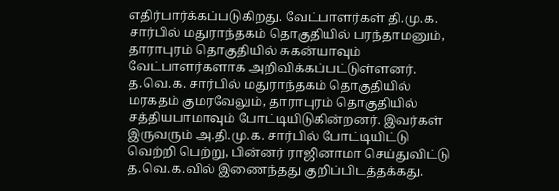எதிர்பார்க்கப்படுகிறது. வேட்பாளர்கள் தி.மு.க. சார்பில் மதுராந்தகம் தொகுதியில் பரந்தாமனும், தாராபுரம் தொகுதியில் சுகன்யாவும் வேட்பாளர்களாக அறிவிக்கப்பட்டுள்ளனர். த.வெ.க. சார்பில் மதுராந்தகம் தொகுதியில் மரகதம் குமரவேலும், தாராபுரம் தொகுதியில் சத்தியபாமாவும் போட்டியிடுகின்றனர். இவர்கள் இருவரும் அ.தி.மு.க. சார்பில் போட்டியிட்டு வெற்றி பெற்று, பின்னர் ராஜினாமா செய்துவிட்டு த.வெ.க.வில் இணைந்தது குறிப்பிடத்தக்கது.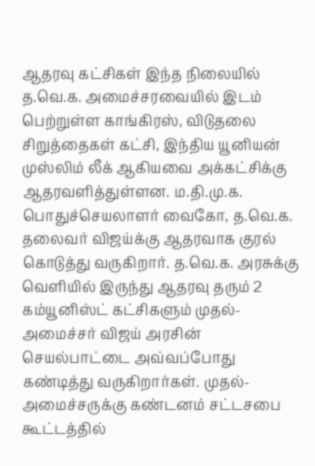ஆதரவு கட்சிகள் இந்த நிலையில் த.வெ.க. அமைச்சரவையில் இடம் பெற்றுள்ள காங்கிரஸ், விடுதலை சிறுத்தைகள் கட்சி, இந்திய யூனியன் முஸ்லிம் லீக் ஆகியவை அக்கட்சிக்கு ஆதரவளித்துள்ளன. ம.தி.மு.க. பொதுச்செயலாளர் வைகோ, த.வெ.க. தலைவர் விஜய்க்கு ஆதரவாக குரல் கொடுத்து வருகிறார். த.வெ.க. அரசுக்கு வெளியில் இருந்து ஆதரவு தரும் 2 கம்யூனிஸ்ட் கட்சிகளும் முதல்-அமைச்சர் விஜய் அரசின் செயல்பாட்டை அவ்வப்போது கண்டித்து வருகிறார்கள். முதல்-அமைச்சருக்கு கண்டனம் சட்டசபை கூட்டத்தில்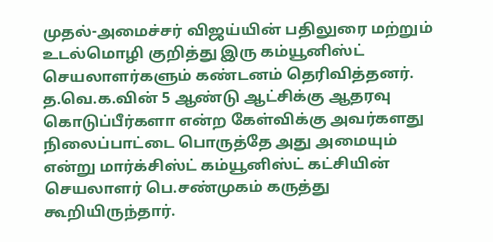முதல்-அமைச்சர் விஜய்யின் பதிலுரை மற்றும் உடல்மொழி குறித்து இரு கம்யூனிஸ்ட் செயலாளர்களும் கண்டனம் தெரிவித்தனர். த.வெ.க.வின் 5 ஆண்டு ஆட்சிக்கு ஆதரவு கொடுப்பீர்களா என்ற கேள்விக்கு அவர்களது நிலைப்பாட்டை பொருத்தே அது அமையும் என்று மார்க்சிஸ்ட் கம்யூனிஸ்ட் கட்சியின் செயலாளர் பெ.சண்முகம் கருத்து கூறியிருந்தார்.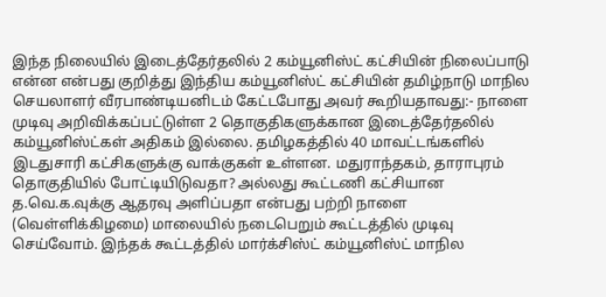இந்த நிலையில் இடைத்தேர்தலில் 2 கம்யூனிஸ்ட் கட்சியின் நிலைப்பாடு என்ன என்பது குறித்து இந்திய கம்யூனிஸ்ட் கட்சியின் தமிழ்நாடு மாநில செயலாளர் வீரபாண்டியனிடம் கேட்டபோது அவர் கூறியதாவது:- நாளை முடிவு அறிவிக்கப்பட்டுள்ள 2 தொகுதிகளுக்கான இடைத்தேர்தலில் கம்யூனிஸ்ட்கள் அதிகம் இல்லை. தமிழகத்தில் 40 மாவட்டங்களில் இடதுசாரி கட்சிகளுக்கு வாக்குகள் உள்ளன. மதுராந்தகம், தாராபுரம் தொகுதியில் போட்டியிடுவதா? அல்லது கூட்டணி கட்சியான த.வெ.க.வுக்கு ஆதரவு அளிப்பதா என்பது பற்றி நாளை (வெள்ளிக்கிழமை) மாலையில் நடைபெறும் கூட்டத்தில் முடிவு செய்வோம். இந்தக் கூட்டத்தில் மார்க்சிஸ்ட் கம்யூனிஸ்ட் மாநில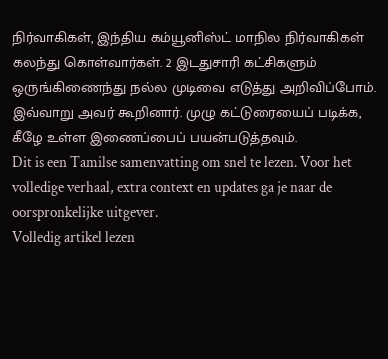நிர்வாகிகள், இந்திய கம்யூனிஸ்ட் மாநில நிர்வாகிகள் கலந்து கொள்வார்கள். 2 இடதுசாரி கட்சிகளும் ஒருங்கிணைந்து நல்ல முடிவை எடுத்து அறிவிப்போம். இவ்வாறு அவர் கூறினார். முழு கட்டுரையைப் படிக்க, கீழே உள்ள இணைப்பைப் பயன்படுத்தவும்.
Dit is een Tamilse samenvatting om snel te lezen. Voor het volledige verhaal, extra context en updates ga je naar de oorspronkelijke uitgever.
Volledig artikel lezen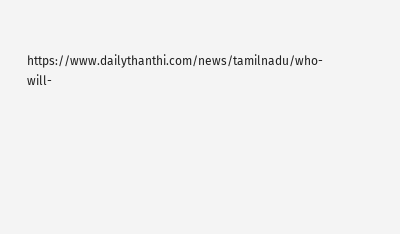https://www.dailythanthi.com/news/tamilnadu/who-will-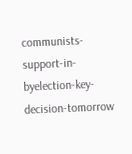communists-support-in-byelection-key-decision-tomorrow